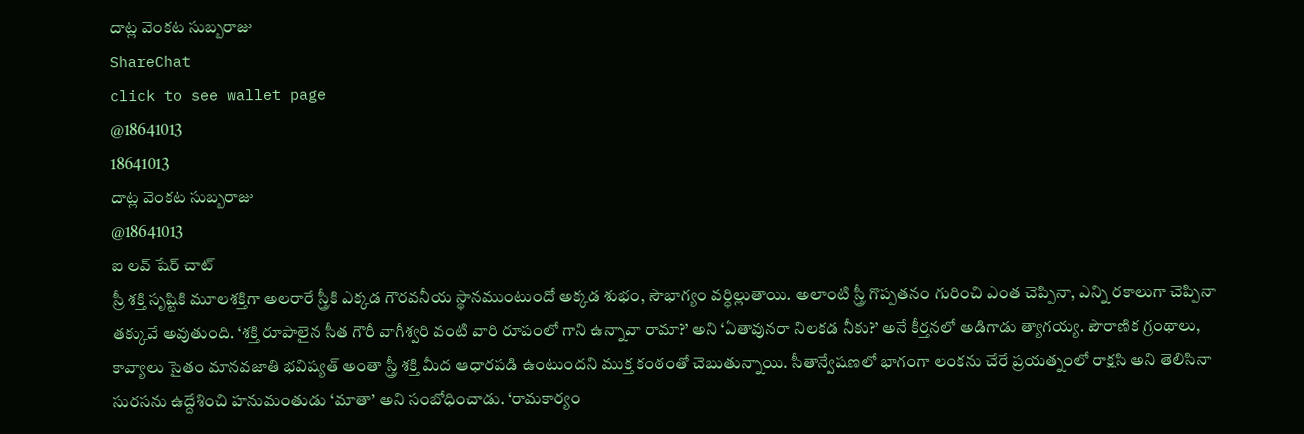దాట్ల వెంకట సుబ్బరాజు
ShareChat
click to see wallet page
@18641013
18641013
దాట్ల వెంకట సుబ్బరాజు
@18641013
ఐ లవ్ షేర్ చాట్
స్రీ శక్తి సృష్టికి మూలశక్తిగా అలరారే స్త్రీకి ఎక్కడ గౌరవనీయ స్థానముంటుందో అక్కడ శుభం, సౌభాగ్యం వర్ధిల్లుతాయి. అలాంటి స్త్రీ గొప్పతనం గురించి ఎంత చెప్పినా, ఎన్ని రకాలుగా చెప్పినా తక్కువే అవుతుంది. ‘శక్తి రూపాలైన సీత గౌరీ వాగీశ్వరి వంటి వారి రూపంలో గాని ఉన్నావా రామా?’ అని ‘ఏతావునరా నిలకడ నీకు?’ అనే కీర్తనలో అడిగాడు త్యాగయ్య. పౌరాణిక గ్రంథాలు, కావ్యాలు సైతం మానవజాతి భవిష్యత్‌ అంతా స్త్రీ శక్తి మీద ఆధారపడి ఉంటుందని ముక్త కంఠంతో చెబుతున్నాయి. సీతాన్వేషణలో భాగంగా లంకను చేరే ప్రయత్నంలో రాక్షసి అని తెలిసినా సురసను ఉద్దేశించి హనుమంతుడు ‘మాతా’ అని సంబోధించాడు. ‘రామకార్యం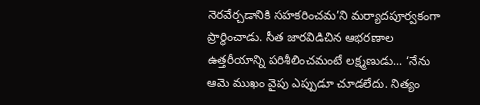నెరవేర్చడానికి సహకరించమ’ని మర్యాదపూర్వకంగా ప్రార్థించాడు. సీత జారవిడిచిన ఆభరణాల ఉత్తరీయాన్ని పరిశీలించమంటే లక్ష్మణుడు... ‘నేను ఆమె ముఖం వైపు ఎప్పుడూ చూడలేదు. నిత్యం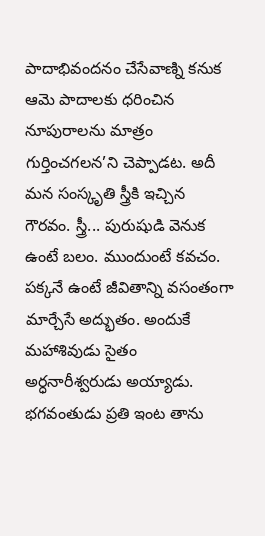పాదాభివందనం చేసేవాణ్ని కనుక ఆమె పాదాలకు ధరించిన నూపురాలను మాత్రం గుర్తించగలన’ని చెప్పాడట. అదీ మన సంస్కృతి స్త్రీకి ఇచ్చిన గౌరవం. స్త్రీ... పురుషుడి వెనుక ఉంటే బలం. ముందుంటే కవచం. పక్కనే ఉంటే జీవితాన్ని వసంతంగా మార్చేసే అద్భుతం. అందుకే మహాశివుడు సైతం అర్ధనారీశ్వరుడు అయ్యాడు. భగవంతుడు ప్రతి ఇంట తాను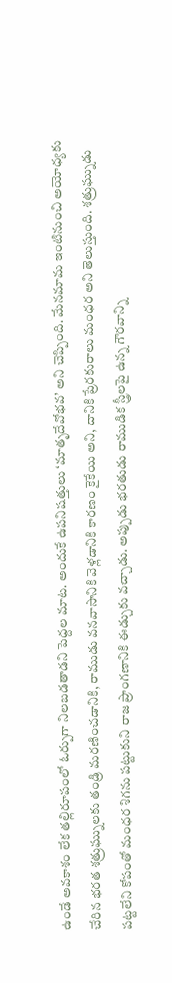ఉండే అవకాశం లేక తల్లిరూపంలో ఓర్పుగా నిలబడతాడని పెద్దల మాట. అందుకే ఉపనిషత్తులు ‘మాతృదేవోభవ’ అని చెప్పింది. మేనమామ ఇంటినుంచి అయోధ్యకు చేరిన భరత శత్రుఘ్నులకు తండ్రి మరణించడానికి, రాముడు వనవాసానికి వెళ్లడానికి కారణం కైకేయి అని, దానికి ప్రేరకురాలు మంధర అని తెలుస్తుంది. శత్రుఘ్నుడు పట్టలేని కోపంతో మంధర శిగను పట్టుకుని రాజ ప్రాంగణానికి ఈడ్చుకు వచ్చాడు. అప్పుడు భరతుడు రాముడిక స్త్రీలపై ఉన్న గౌరవాన్ని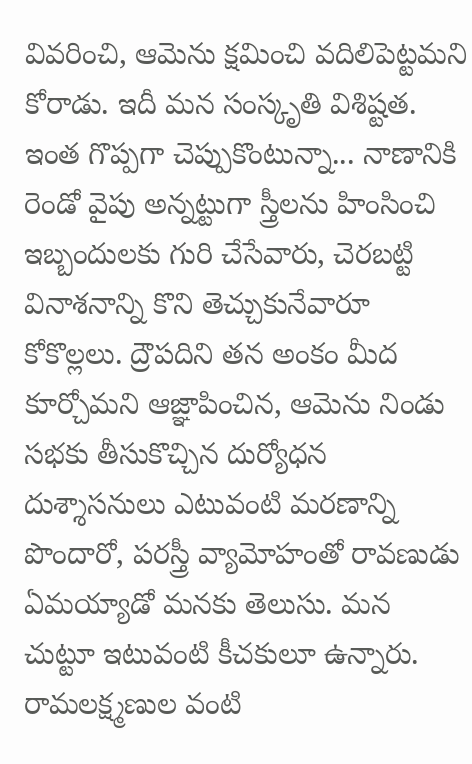వివరించి, ఆమెను క్షమించి వదిలిపెట్టమని కోరాడు. ఇదీ మన సంస్కృతి విశిష్టత. ఇంత గొప్పగా చెప్పుకొంటున్నా... నాణానికి రెండో వైపు అన్నట్టుగా స్త్రీలను హింసించి ఇబ్బందులకు గురి చేసేవారు, చెరబట్టి వినాశనాన్ని కొని తెచ్చుకునేవారూ కోకొల్లలు. ద్రౌపదిని తన అంకం మీద కూర్చోమని ఆజ్ఞాపించిన, ఆమెను నిండు సభకు తీసుకొచ్చిన దుర్యోధన దుశ్శాసనులు ఎటువంటి మరణాన్ని పొందారో, పరస్త్రీ వ్యామోహంతో రావణుడు ఏమయ్యాడో మనకు తెలుసు. మన చుట్టూ ఇటువంటి కీచకులూ ఉన్నారు. రామలక్ష్మణుల వంటి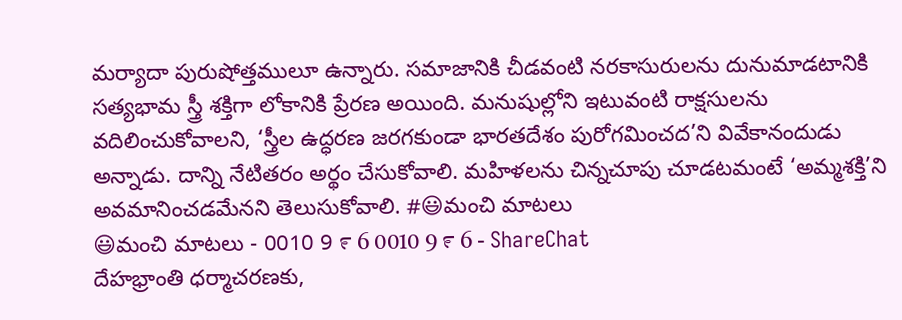మర్యాదా పురుషోత్తములూ ఉన్నారు. సమాజానికి చీడవంటి నరకాసురులను దునుమాడటానికి సత్యభామ స్త్రీ శక్తిగా లోకానికి ప్రేరణ అయింది. మనుషుల్లోని ఇటువంటి రాక్షసులను వదిలించుకోవాలని, ‘స్త్రీల ఉద్ధరణ జరగకుండా భారతదేశం పురోగమించద’ని వివేకానందుడు అన్నాడు. దాన్ని నేటితరం అర్థం చేసుకోవాలి. మహిళలను చిన్నచూపు చూడటమంటే ‘అమ్మశక్తి’ని అవమానించడమేనని తెలుసుకోవాలి. #😃మంచి మాటలు
😃మంచి మాటలు - 0010 9 ೯ 6 0010 9 ೯ 6 - ShareChat
దేహభ్రాంతి ధర్మాచరణకు,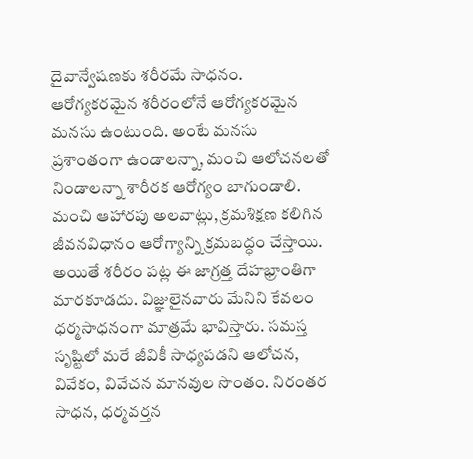దైవాన్వేషణకు శరీరమే సాధనం. ఆరోగ్యకరమైన శరీరంలోనే ఆరోగ్యకరమైన మనసు ఉంటుంది. అంటే మనసు ప్రశాంతంగా ఉండాలన్నా, మంచి ఆలోచనలతో నిండాలన్నా శారీరక ఆరోగ్యం బాగుండాలి. మంచి ఆహారపు అలవాట్లు, క్రమశిక్షణ కలిగిన జీవనవిధానం ఆరోగ్యాన్ని క్రమబద్ధం చేస్తాయి. అయితే శరీరం పట్ల ఈ జాగ్రత్త దేహభ్రాంతిగా మారకూడదు. విజ్ఞులైనవారు మేనిని కేవలం ధర్మసాధనంగా మాత్రమే భావిస్తారు. సమస్త సృష్టిలో మరే జీవికీ సాధ్యపడని ఆలోచన, వివేకం, వివేచన మానవుల సొంతం. నిరంతర సాధన, ధర్మవర్తన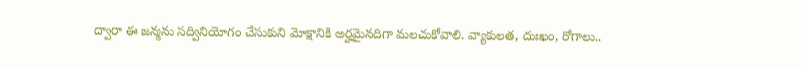ద్వారా ఈ జన్మను సద్వినియోగం చేసుకుని మోక్షానికి అర్హమైనదిగా మలచుకోవాలి. వ్యాకులత, దుఃఖం, రోగాలు..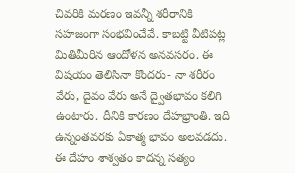చివరికి మరణం ఇవన్నీ శరీరానికి సహజంగా సంభవించేవే. కాబట్టి వీటిపట్ల మితిమీరిన ఆందోళన అనవసరం. ఈ విషయం తెలిసినా కొందరు- నా శరీరం వేరు, దైవం వేరు అనే ద్వైతభావం కలిగి ఉంటారు. దీనికి కారణం దేహభ్రాంతి. ఇది ఉన్నంతవరకు ఏకాత్మ భావం అలవడదు. ఈ దేహం శాశ్వతం కాదన్న సత్యం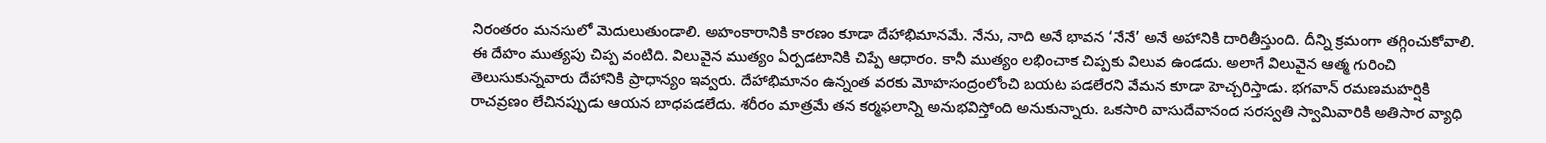నిరంతరం మనసులో మెదులుతుండాలి. అహంకారానికి కారణం కూడా దేహాభిమానమే. నేను, నాది అనే భావన ‘నేనే’ అనే అహానికి దారితీస్తుంది. దీన్ని క్రమంగా తగ్గించుకోవాలి. ఈ దేహం ముత్యపు చిప్ప వంటిది. విలువైన ముత్యం ఏర్పడటానికి చిప్పే ఆధారం. కానీ ముత్యం లభించాక చిప్పకు విలువ ఉండదు. అలాగే విలువైన ఆత్మ గురించి తెలుసుకున్నవారు దేహానికి ప్రాధాన్యం ఇవ్వరు. దేహాభిమానం ఉన్నంత వరకు మోహసంద్రంలోంచి బయట పడలేరని వేమన కూడా హెచ్చరిస్తాడు. భగవాన్‌ రమణమహర్షికి రాచవ్రణం లేచినప్పుడు ఆయన బాధపడలేదు. శరీరం మాత్రమే తన కర్మఫలాన్ని అనుభవిస్తోంది అనుకున్నారు. ఒకసారి వాసుదేవానంద సరస్వతి స్వామివారికి అతిసార వ్యాధి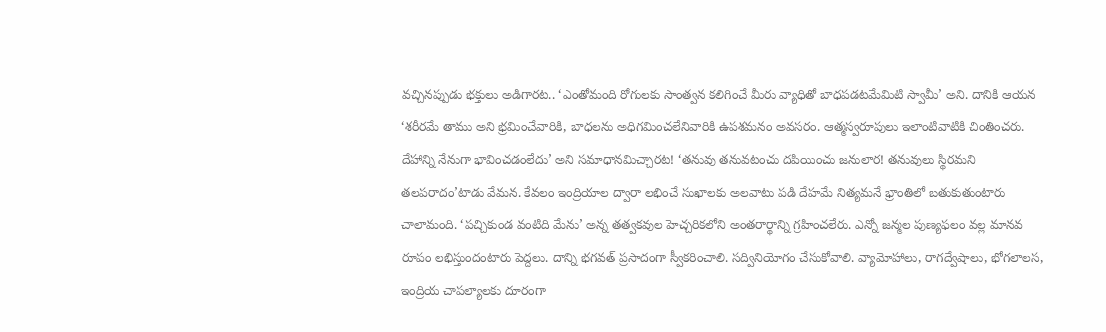వచ్చినప్పుడు భక్తులు అడిగారట.. ‘ఎంతోమంది రోగులకు సాంత్వన కలిగించే మీరు వ్యాధితో బాధపడటమేమిటి స్వామీ’ అని. దానికి ఆయన ‘శరీరమే తాము అని భ్రమించేవారికి, బాధలను అధిగమించలేనివారికి ఉపశమనం అవసరం. ఆత్మస్వరూపులు ఇలాంటివాటికి చింతించరు. దేహాన్ని నేనుగా భావించడంలేదు’ అని సమాధానమిచ్చారట! ‘తనువు తనువటంచు దపియించు జనులార! తనువులు స్థిరమని తలపరాదం’టాడు వేమన. కేవలం ఇంద్రియాల ద్వారా లభించే సుఖాలకు అలవాటు పడి దేహమే నిత్యమనే భ్రాంతిలో బతుకుతుంటారు చాలామంది. ‘పచ్చికుండ వంటిది మేను’ అన్న తత్వకవుల హెచ్చరికలోని అంతరార్థాన్ని గ్రహించలేరు. ఎన్నో జన్మల పుణ్యఫలం వల్ల మానవ రూపం లభిస్తుందంటారు పెద్దలు. దాన్ని భగవత్‌ ప్రసాదంగా స్వీకరించాలి. సద్వినియోగం చేసుకోవాలి. వ్యామోహాలు, రాగద్వేషాలు, భోగలాలస, ఇంద్రియ చాపల్యాలకు దూరంగా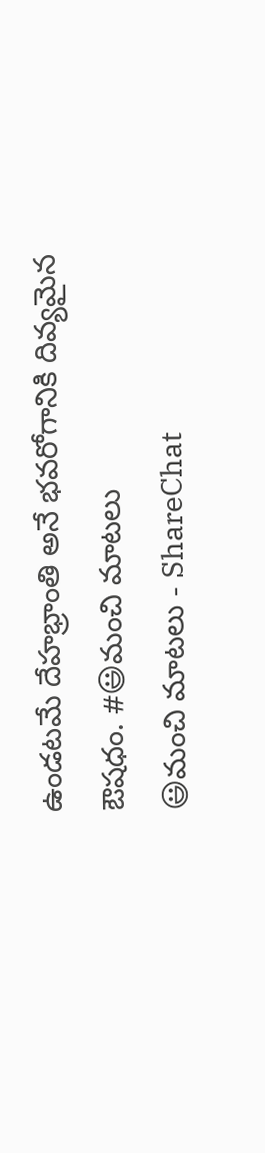ఉండటమే దేహభ్రాంతి అనే భవరోగానికి దివ్యమైన ఔషధం. #😃మంచి మాటలు
😃మంచి మాటలు - ShareChat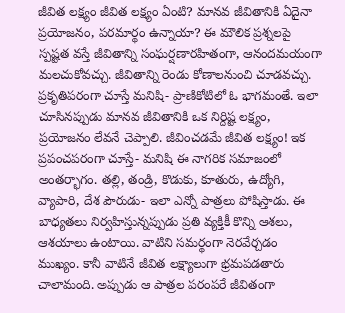జీవిత లక్ష్యం జీవిత లక్ష్యం ఏంటి? మానవ జీవితానికి ఏదైనా ప్రయోజనం, పరమార్థం ఉన్నాయా? ఈ మౌలిక ప్రశ్నలపై స్పష్టత వస్తే జీవితాన్ని సంఘర్షణారహితంగా, ఆనందమయంగా మలచుకోవచ్చు. జీవితాన్ని రెండు కోణాలనుంచి చూడవచ్చు. ప్రకృతిపరంగా చూస్తే మనిషి- ప్రాణికోటిలో ఓ భాగమంతే. ఇలా చూసినప్పుడు మానవ జీవితానికి ఒక నిర్దిష్ట లక్ష్యం, ప్రయోజనం లేవనే చెప్పాలి. జీవించడమే జీవిత లక్ష్యం! ఇక ప్రపంచపరంగా చూస్తే- మనిషి ఈ నాగరిక సమాజంలో అంతర్భాగం. తల్లి, తండ్రి, కొడుకు, కూతురు, ఉద్యోగి, వ్యాపారి, దేశ పౌరుడు- ఇలా ఎన్నో పాత్రలు పోషిస్తాడు. ఈ బాధ్యతలు నిర్వహిస్తున్నప్పుడు ప్రతి వ్యక్తికీ కొన్ని ఆశలు, ఆశయాలు ఉంటాయి. వాటిని సమర్థంగా నెరవేర్చడం ముఖ్యం. కానీ వాటినే జీవిత లక్ష్యాలుగా భ్రమపడతారు చాలామంది. అప్పుడు ఆ పాత్రల పరంపరే జీవితంగా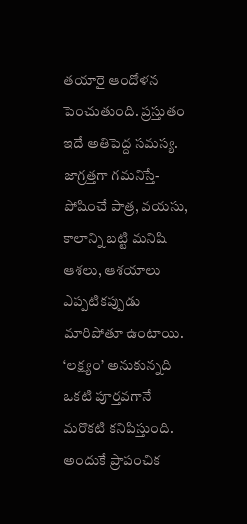తయారై ఆందోళన పెంచుతుంది. ప్రస్తుతం ఇదే అతిపెద్ద సమస్య. జాగ్రత్తగా గమనిస్తే- పోషించే పాత్ర, వయసు, కాలాన్ని బట్టి మనిషి ఆశలు, ఆశయాలు ఎప్పటికప్పుడు మారిపోతూ ఉంటాయి. ‘లక్ష్యం’ అనుకున్నది ఒకటి పూర్తవగానే మరొకటి కనిపిస్తుంది. అందుకే ప్రాపంచిక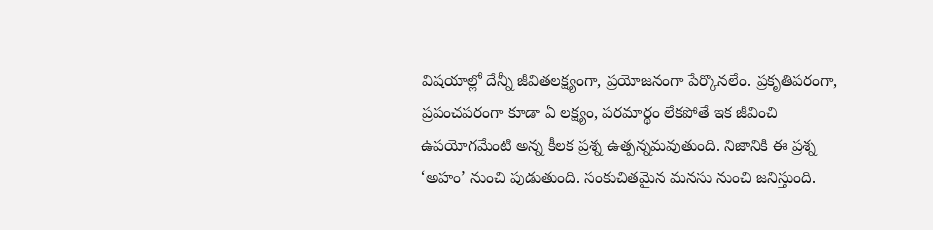విషయాల్లో దేన్నీ జీవితలక్ష్యంగా, ప్రయోజనంగా పేర్కొనలేం. ప్రకృతిపరంగా, ప్రపంచపరంగా కూడా ఏ లక్ష్యం, పరమార్థం లేకపోతే ఇక జీవించి ఉపయోగమేంటి అన్న కీలక ప్రశ్న ఉత్పన్నమవుతుంది. నిజానికి ఈ ప్రశ్న ‘అహం’ నుంచి పుడుతుంది. సంకుచితమైన మనసు నుంచి జనిస్తుంది.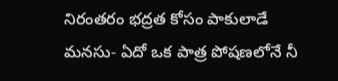నిరంతరం భద్రత కోసం పాకులాడే మనసు- ఏదో ఒక పాత్ర పోషణలోనే నీ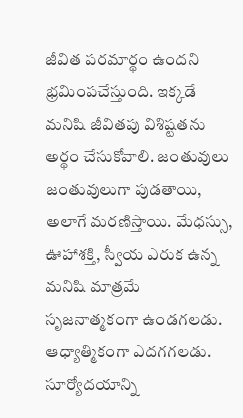జీవిత పరమార్థం ఉందని భ్రమింపచేస్తుంది. ఇక్కడే మనిషి జీవితపు విశిష్టతను అర్థం చేసుకోవాలి. జంతువులు జంతువులుగా పుడతాయి, అలాగే మరణిస్తాయి. మేధస్సు, ఊహాశక్తి, స్వీయ ఎరుక ఉన్న మనిషి మాత్రమే సృజనాత్మకంగా ఉండగలడు. ఆధ్యాత్మికంగా ఎదగగలడు. సూర్యోదయాన్ని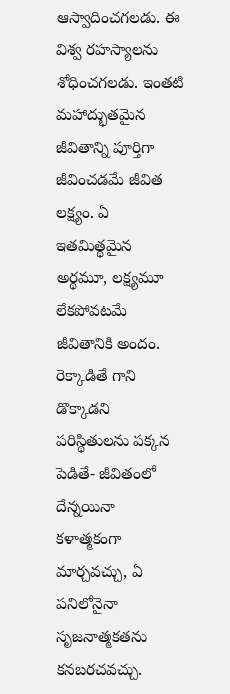ఆస్వాదించగలడు. ఈ విశ్వ రహస్యాలను శోధించగలడు. ఇంతటి మహాద్భుతమైన జీవితాన్ని పూర్తిగా జీవించడమే జీవిత లక్ష్యం. ఏ ఇతమిత్థమైన అర్థమూ, లక్ష్యమూ లేకపోవటమే జీవితానికి అందం. రెక్కాడితే గాని డొక్కాడని పరిస్థితులను పక్కన పెడితే- జీవితంలో దేన్నయినా కళాత్మకంగా మార్చవచ్చు, ఏ పనిలోనైనా సృజనాత్మకతను కనబరచవచ్చు.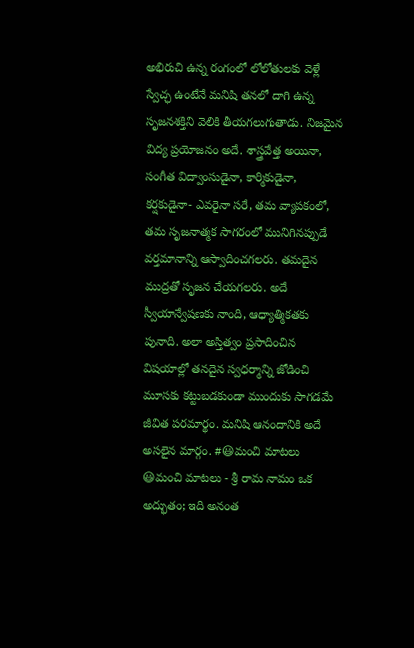అభిరుచి ఉన్న రంగంలో లోలోతులకు వెళ్లే స్వేచ్ఛ ఉంటేనే మనిషి తనలో దాగి ఉన్న సృజనశక్తిని వెలికి తీయగలుగుతాడు. నిజమైన విద్య ప్రయోజనం అదే. శాస్త్రవేత్త అయినా, సంగీత విద్వాంసుడైనా, కార్మికుడైనా, కర్షకుడైనా- ఎవరైనా సరే, తమ వ్యాపకంలో, తమ సృజనాత్మక సాగరంలో మునిగినప్పుడే వర్తమానాన్ని ఆస్వాదించగలరు. తమదైన ముద్రతో సృజన చేయగలరు. అదే స్వీయాన్వేషణకు నాంది, ఆధ్యాత్మికతకు పునాది. అలా అస్తిత్వం ప్రసాదించిన విషయాల్లో తనదైన స్వధర్మాన్ని జోడించి మూసకు కట్టుబడకుండా ముందుకు సాగడమే జీవిత పరమార్థం. మనిషి ఆనందానికి అదే అసలైన మార్గం. #😃మంచి మాటలు
😃మంచి మాటలు - శ్రీ రామ నామం ఒక అద్భుతం; ఇది అనంత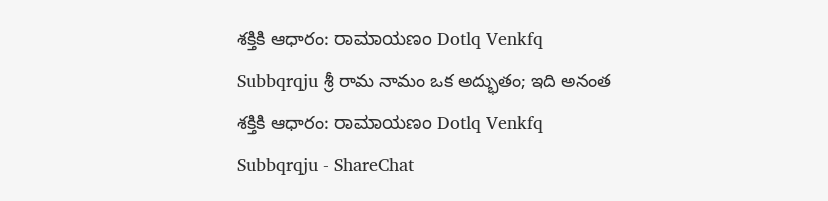శక్తికి ఆధారం: ರಾಮಾಯಣಂ Dotlq Venkfq Subbqrqju శ్రీ రామ నామం ఒక అద్భుతం; ఇది అనంత శక్తికి ఆధారం: ರಾಮಾಯಣಂ Dotlq Venkfq Subbqrqju - ShareChat